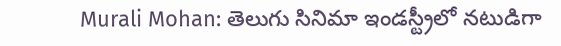Murali Mohan: తెలుగు సినిమా ఇండస్ట్రీలో నటుడిగా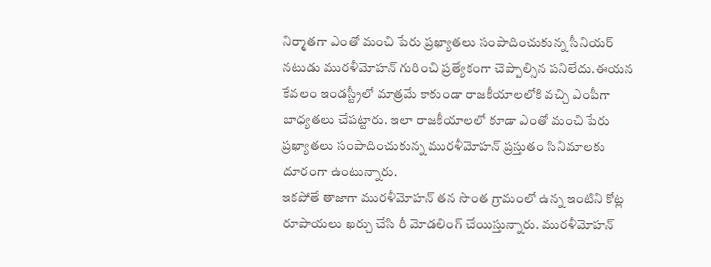నిర్మాతగా ఎంతో మంచి పేరు ప్రఖ్యాతలు సంపాదించుకున్న సీనియర్ నటుడు మురళీమోహన్ గురించి ప్రత్యేకంగా చెప్పాల్సిన పనిలేదు.ఈయన కేవలం ఇండస్ట్రీలో మాత్రమే కాకుండా రాజకీయాలలోకి వచ్చి ఎంపీగా బాధ్యతలు చేపట్టారు. ఇలా రాజకీయాలలో కూడా ఎంతో మంచి పేరు ప్రఖ్యాతలు సంపాదించుకున్న మురళీమోహన్ ప్రస్తుతం సినిమాలకు దూరంగా ఉంటున్నారు.
ఇకపోతే తాజాగా మురళీమోహన్ తన సొంత గ్రామంలో ఉన్న ఇంటిని కోట్ల రూపాయలు ఖర్చు చేసి రీ మోడలింగ్ చేయిస్తున్నారు. మురళీమోహన్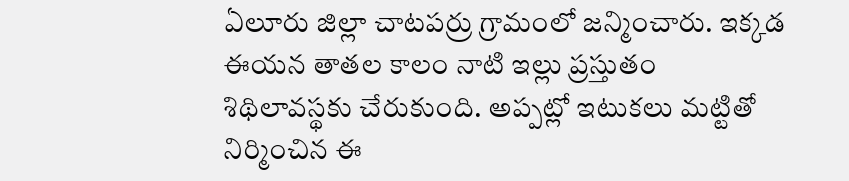ఏలూరు జిల్లా చాటపర్రు గ్రామంలో జన్మించారు. ఇక్కడ ఈయన తాతల కాలం నాటి ఇల్లు ప్రస్తుతం శిథిలావస్థకు చేరుకుంది. అప్పట్లో ఇటుకలు మట్టితో నిర్మించిన ఈ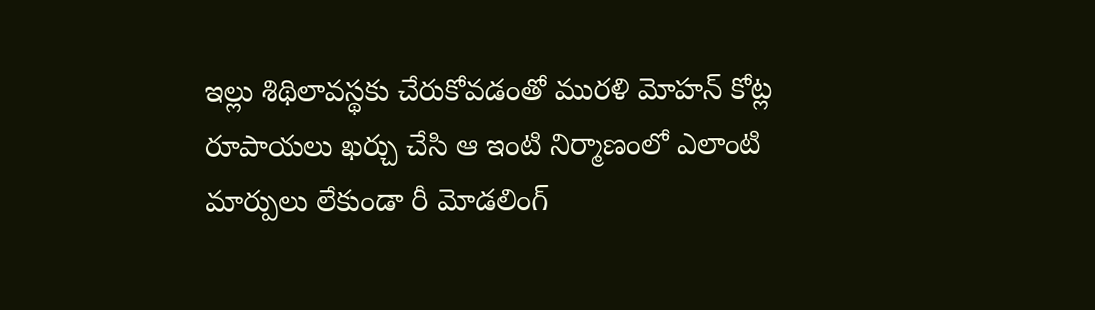ఇల్లు శిథిలావస్థకు చేరుకోవడంతో మురళి మోహన్ కోట్ల రూపాయలు ఖర్చు చేసి ఆ ఇంటి నిర్మాణంలో ఎలాంటి మార్పులు లేకుండా రీ మోడలింగ్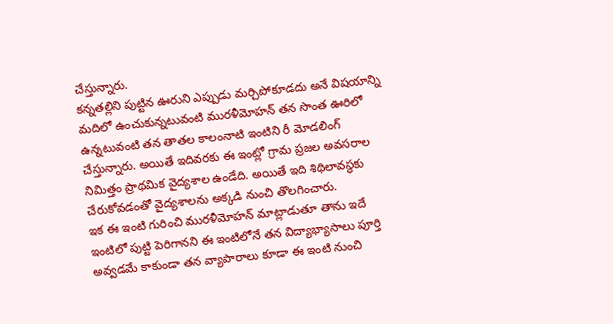చేస్తున్నారు.
కన్నతల్లిని పుట్టిన ఊరుని ఎప్పుడు మర్చిపోకూడదు అనే విషయాన్ని మదిలో ఉంచుకున్నటువంటి మురళీమోహన్ తన సొంత ఊరిలో ఉన్నటువంటి తన తాతల కాలంనాటి ఇంటిని రీ మోడలింగ్ చేస్తున్నారు. అయితే ఇదివరకు ఈ ఇంట్లో గ్రామ ప్రజల అవసరాల నిమిత్తం ప్రాథమిక వైద్యశాల ఉండేది. అయితే ఇది శిథిలావస్థకు చేరుకోవడంతో వైద్యశాలను అక్కడి నుంచి తొలగించారు.
ఇక ఈ ఇంటి గురించి మురళీమోహన్ మాట్లాడుతూ తాను ఇదే ఇంటిలో పుట్టి పెరిగానని ఈ ఇంటిలోనే తన విద్యాభ్యాసాలు పూర్తి అవ్వడమే కాకుండా తన వ్యాపారాలు కూడా ఈ ఇంటి నుంచి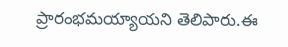ప్రారంభమయ్యాయని తెలిపారు.ఈ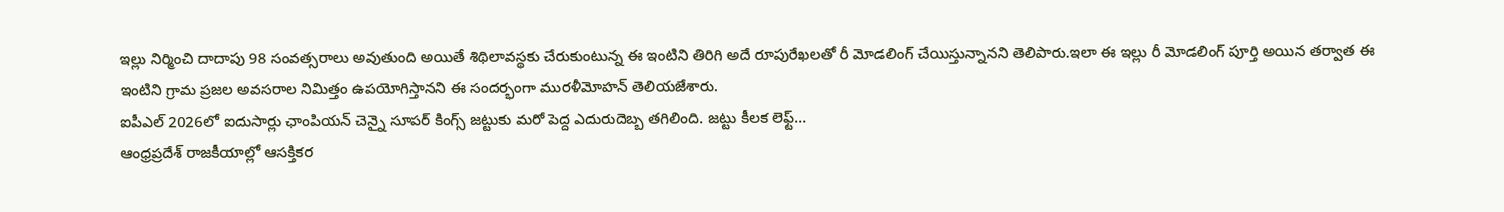ఇల్లు నిర్మించి దాదాపు 98 సంవత్సరాలు అవుతుంది అయితే శిథిలావస్థకు చేరుకుంటున్న ఈ ఇంటిని తిరిగి అదే రూపురేఖలతో రీ మోడలింగ్ చేయిస్తున్నానని తెలిపారు.ఇలా ఈ ఇల్లు రీ మోడలింగ్ పూర్తి అయిన తర్వాత ఈ ఇంటిని గ్రామ ప్రజల అవసరాల నిమిత్తం ఉపయోగిస్తానని ఈ సందర్భంగా మురళీమోహన్ తెలియజేశారు.
ఐపీఎల్ 2026లో ఐదుసార్లు ఛాంపియన్ చెన్నై సూపర్ కింగ్స్ జట్టుకు మరో పెద్ద ఎదురుదెబ్బ తగిలింది. జట్టు కీలక లెఫ్ట్…
ఆంధ్రప్రదేశ్ రాజకీయాల్లో ఆసక్తికర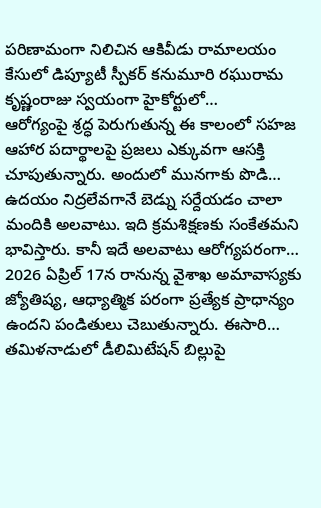పరిణామంగా నిలిచిన ఆకివీడు రామాలయం కేసులో డిప్యూటీ స్పీకర్ కనుమూరి రఘురామ కృష్ణంరాజు స్వయంగా హైకోర్టులో…
ఆరోగ్యంపై శ్రద్ధ పెరుగుతున్న ఈ కాలంలో సహజ ఆహార పదార్థాలపై ప్రజలు ఎక్కువగా ఆసక్తి చూపుతున్నారు. అందులో మునగాకు పొడి…
ఉదయం నిద్రలేవగానే బెడ్ను సర్దేయడం చాలా మందికి అలవాటు. ఇది క్రమశిక్షణకు సంకేతమని భావిస్తారు. కానీ ఇదే అలవాటు ఆరోగ్యపరంగా…
2026 ఏప్రిల్ 17న రానున్న వైశాఖ అమావాస్యకు జ్యోతిష్య, ఆధ్యాత్మిక పరంగా ప్రత్యేక ప్రాధాన్యం ఉందని పండితులు చెబుతున్నారు. ఈసారి…
తమిళనాడులో డీలిమిటేషన్ బిల్లుపై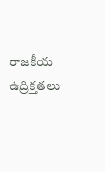రాజకీయ ఉద్రిక్తతలు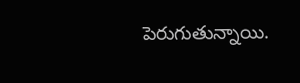పెరుగుతున్నాయి.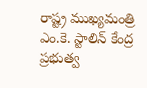రాష్ట్ర ముఖ్యమంత్రి ఎం.కె. స్టాలిన్ కేంద్ర ప్రభుత్వ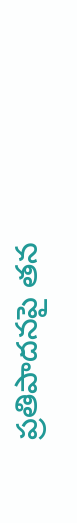ప్రతిపాదనపై తన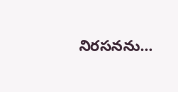నిరసనను…